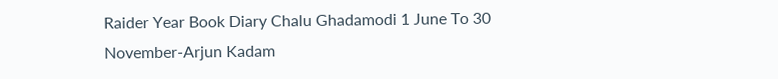Raider Year Book Diary Chalu Ghadamodi 1 June To 30 November-Arjun Kadam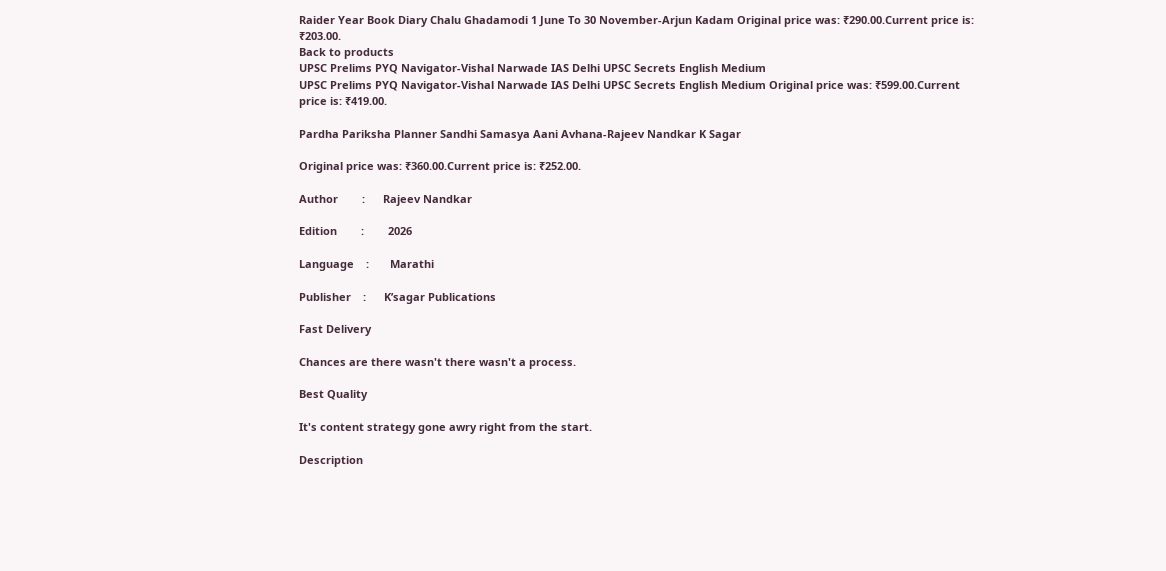Raider Year Book Diary Chalu Ghadamodi 1 June To 30 November-Arjun Kadam Original price was: ₹290.00.Current price is: ₹203.00.
Back to products
UPSC Prelims PYQ Navigator-Vishal Narwade IAS Delhi UPSC Secrets English Medium
UPSC Prelims PYQ Navigator-Vishal Narwade IAS Delhi UPSC Secrets English Medium Original price was: ₹599.00.Current price is: ₹419.00.

Pardha Pariksha Planner Sandhi Samasya Aani Avhana-Rajeev Nandkar K Sagar

Original price was: ₹360.00.Current price is: ₹252.00.

Author        :      Rajeev Nandkar

Edition        :        2026

Language    :       Marathi

Publisher    :      K’sagar Publications

Fast Delivery

Chances are there wasn't there wasn't a process.

Best Quality

It's content strategy gone awry right from the start.

Description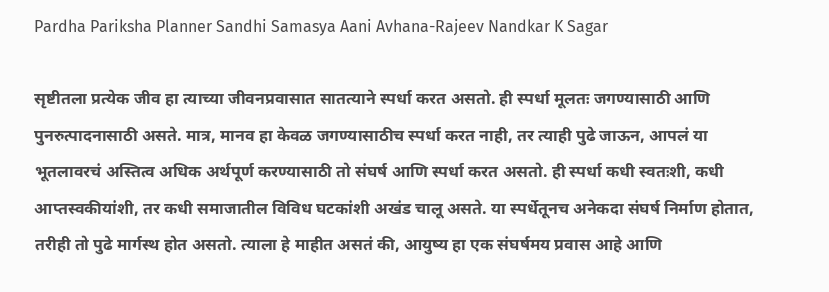Pardha Pariksha Planner Sandhi Samasya Aani Avhana-Rajeev Nandkar K Sagar

सृष्टीतला प्रत्येक जीव हा त्याच्या जीवनप्रवासात सातत्याने स्पर्धा करत असतो. ही स्पर्धा मूलतः जगण्यासाठी आणि पुनरुत्पादनासाठी असते. मात्र, मानव हा केवळ जगण्यासाठीच स्पर्धा करत नाही, तर त्याही पुढे जाऊन, आपलं या भूतलावरचं अस्तित्व अधिक अर्थपूर्ण करण्यासाठी तो संघर्ष आणि स्पर्धा करत असतो. ही स्पर्धा कधी स्वतःशी, कधी आप्तस्वकीयांशी, तर कधी समाजातील विविध घटकांशी अखंड चालू असते. या स्पर्धेतूनच अनेकदा संघर्ष निर्माण होतात, तरीही तो पुढे मार्गस्थ होत असतो. त्याला हे माहीत असतं की, आयुष्य हा एक संघर्षमय प्रवास आहे आणि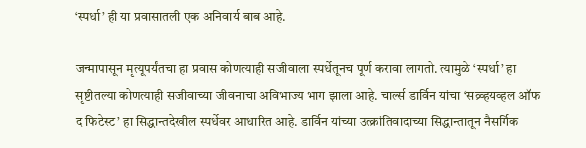‘स्पर्धा’ ही या प्रवासातली एक अनिवार्य बाब आहे.

जन्मापासून मृत्यूपर्यंतचा हा प्रवास कोणत्याही सजीवाला स्पर्धेतूनच पूर्ण करावा लागतो. त्यामुळे ‘स्पर्धा’ हा सृष्टीतल्या कोणत्याही सजीवाच्या जीवनाचा अविभाज्य भाग झाला आहे. चार्ल्स डार्विन यांचा ‘सव्र्व्हयव्हल ऑफ द फिटेस्ट’ हा सिद्धान्तदेखील स्पर्धेवर आधारित आहे. डार्विन यांच्या उत्क्रांतिवादाच्या सिद्धान्तातून नैसर्गिक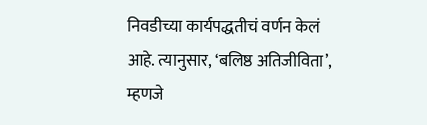निवडीच्या कार्यपद्धतीचं वर्णन केलं आहे. त्यानुसार, ‘बलिष्ठ अतिजीविता’, म्हणजे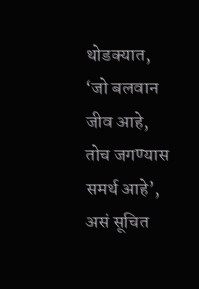थोडक्यात, ‘जो बलवान जीव आहे, तोच जगण्यास समर्थ आहे’, असं सूचित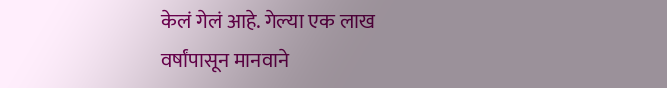केलं गेलं आहे. गेल्या एक लाख वर्षांपासून मानवाने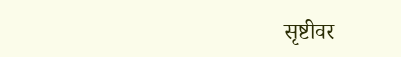सृष्टीवर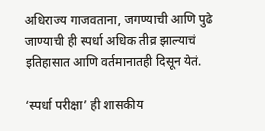अधिराज्य गाजवताना, जगण्याची आणि पुढे जाण्याची ही स्पर्धा अधिक तीव्र झाल्याचं इतिहासात आणि वर्तमानातही दिसून येतं.

‘स्पर्धा परीक्षा’ ही शासकीय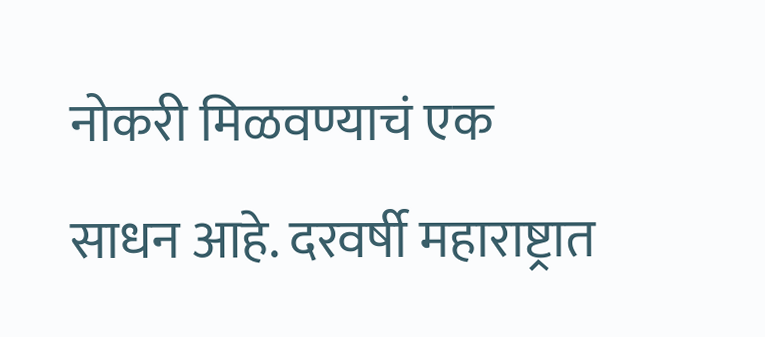नोकरी मिळवण्याचं एक साधन आहे. दरवर्षी महाराष्ट्रात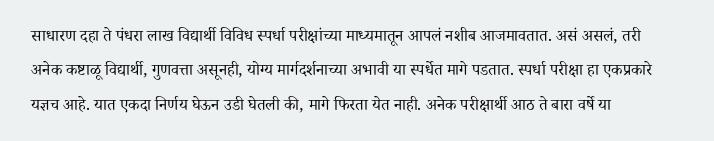साधारण दहा ते पंधरा लाख विद्यार्थी विविध स्पर्धा परीक्षांच्या माध्यमातून आपलं नशीब आजमावतात. असं असलं, तरी अनेक कष्टाळू विद्यार्थी, गुणवत्ता असूनही, योग्य मार्गदर्शनाच्या अभावी या स्पर्धेत मागे पडतात. स्पर्धा परीक्षा हा एकप्रकारे यज्ञच आहे. यात एकदा निर्णय घेऊन उडी घेतली की, मागे फिरता येत नाही. अनेक परीक्षार्थी आठ ते बारा वर्षे या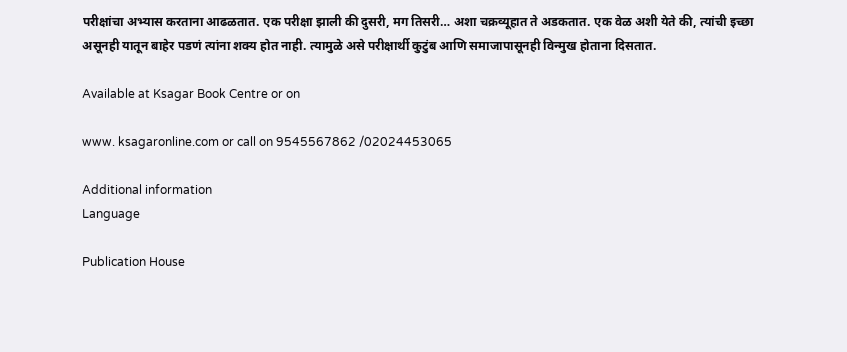परीक्षांचा अभ्यास करताना आढळतात. एक परीक्षा झाली की दुसरी, मग तिसरी… अशा चक्रव्यूहात ते अडकतात. एक वेळ अशी येते की, त्यांची इच्छा असूनही यातून बाहेर पडणं त्यांना शक्य होत नाही. त्यामुळे असे परीक्षार्थी कुटुंब आणि समाजापासूनही विन्मुख होताना दिसतात.

Available at Ksagar Book Centre or on

www. ksagaronline.com or call on 9545567862 /02024453065

Additional information
Language

Publication House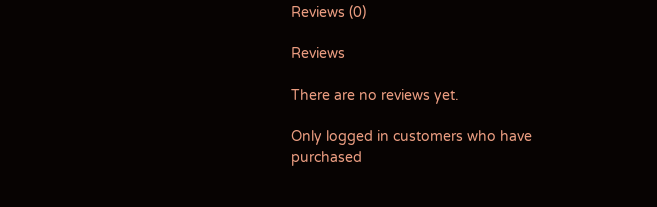Reviews (0)

Reviews

There are no reviews yet.

Only logged in customers who have purchased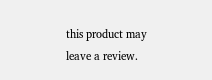this product may leave a review.